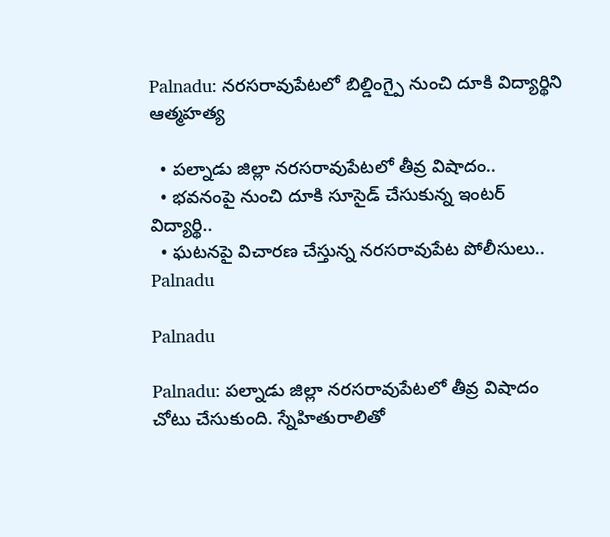Palnadu: నరసరావుపేటలో బిల్డింగ్పై నుంచి దూకి విద్యార్థిని ఆత్మహత్య

  • పల్నాడు జిల్లా నరసరావుపేటలో తీవ్ర విషాదం..
  • భవనంపై నుంచి దూకి సూసైడ్ చేసుకున్న ఇంటర్ విద్యార్థి..
  • ఘటనపై విచారణ చేస్తున్న నరసరావుపేట పోలీసులు..
Palnadu

Palnadu

Palnadu: పల్నాడు జిల్లా నరసరావుపేటలో తీవ్ర విషాదం చోటు చేసుకుంది. స్నేహితురాలితో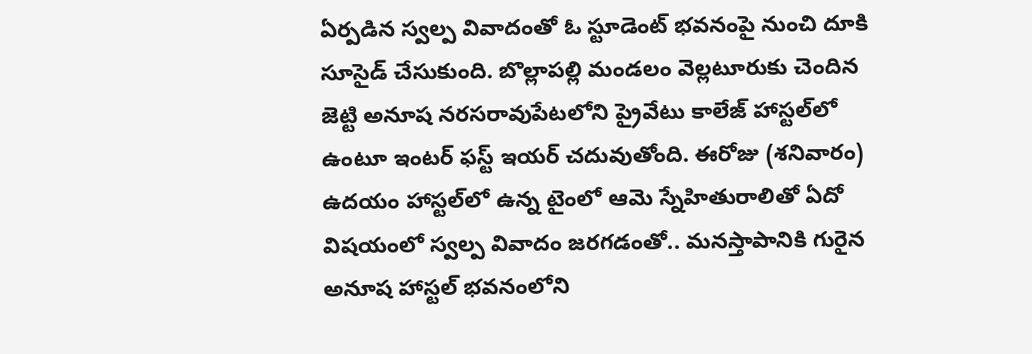ఏర్పడిన స్వల్ప వివాదంతో ఓ స్టూడెంట్ భవనంపై నుంచి దూకి సూసైడ్ చేసుకుంది. బొల్లాపల్లి మండలం వెల్లటూరుకు చెందిన జెట్టి అనూష నరసరావుపేటలోని ప్రైవేటు కాలేజ్ హాస్టల్‌లో ఉంటూ ఇంటర్‌ ఫస్ట్ ఇయర్ చదువుతోంది. ఈరోజు (శనివారం) ఉదయం హాస్టల్‌లో ఉన్న టైంలో ఆమె స్నేహితురాలితో ఏదో విషయంలో స్వల్ప వివాదం జరగడంతో.. మనస్తాపానికి గురైన అనూష హాస్టల్‌ భవనంలోని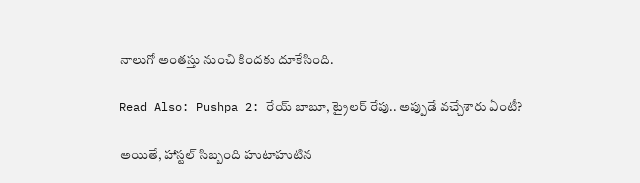నాలుగో అంతస్తు నుంచి కిందకు దూకేసింది.

Read Also: Pushpa 2: రేయ్ బాబూ, ట్రైలర్ రేపు.. అప్పుడే వచ్చేశారు ఏంటీ?

అయితే, హాస్టల్‌ సిబ్బంది హుటాహుటిన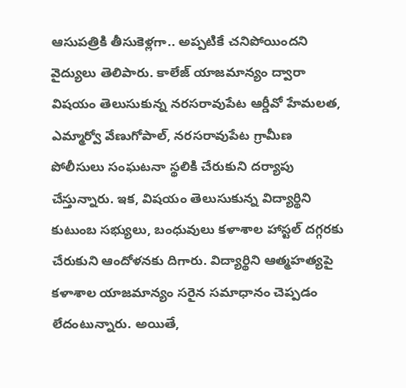ఆసుపత్రికి తీసుకెళ్లగా.. అప్పటికే చనిపోయిందని వైద్యులు తెలిపారు. కాలేజ్ యాజమాన్యం ద్వారా విషయం తెలుసుకున్న నరసరావుపేట ఆర్డీవో హేమలత, ఎమ్మార్వో వేణుగోపాల్‌, నరసరావుపేట గ్రామీణ పోలీసులు సంఘటనా స్థలికి చేరుకుని దర్యాపు చేస్తున్నారు. ఇక, విషయం తెలుసుకున్న విద్యార్థిని కుటుంబ సభ్యులు, బంధువులు కళాశాల హాస్టల్ దగ్గరకు చేరుకుని ఆందోళనకు దిగారు. విద్యార్థిని ఆత్మహత్యపై కళాశాల యాజమాన్యం సరైన సమాధానం చెప్పడం లేదంటున్నారు. అయితే,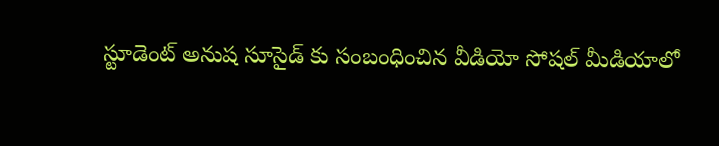స్టూడెంట్ అనుష సూసైడ్ కు సంబంధించిన వీడియో సోషల్ మీడియాలో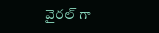వైరల్ గా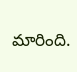మారింది.